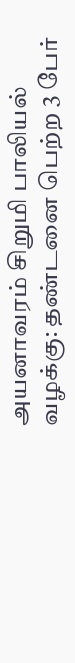அயனாவரம் சிறுமி பாலியல் வழக்கு: தண்டனை பெற்ற 3 பேர்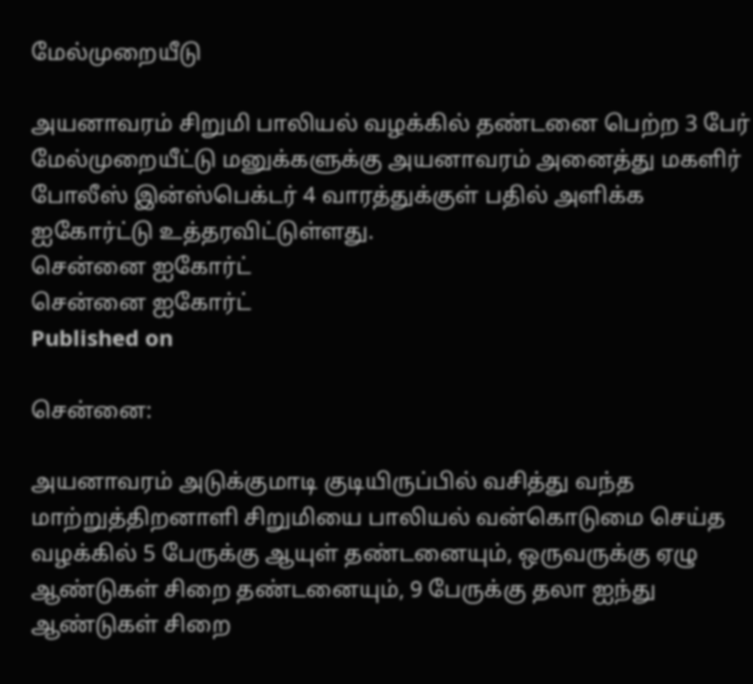மேல்முறையீடு

அயனாவரம் சிறுமி பாலியல் வழக்கில் தண்டனை பெற்ற 3 பேர் மேல்முறையீட்டு மனுக்களுக்கு அயனாவரம் அனைத்து மகளிர் போலீஸ் இன்ஸ்பெக்டர் 4 வாரத்துக்குள் பதில் அளிக்க ஐகோர்ட்டு உத்தரவிட்டுள்ளது.
சென்னை ஐகோர்ட்
சென்னை ஐகோர்ட்
Published on

சென்னை:

அயனாவரம் அடுக்குமாடி குடியிருப்பில் வசித்து வந்த மாற்றுத்திறனாளி சிறுமியை பாலியல் வன்கொடுமை செய்த வழக்கில் 5 பேருக்கு ஆயுள் தண்டனையும், ஒருவருக்கு ஏழு ஆண்டுகள் சிறை தண்டனையும், 9 பேருக்கு தலா ஐந்து ஆண்டுகள் சிறை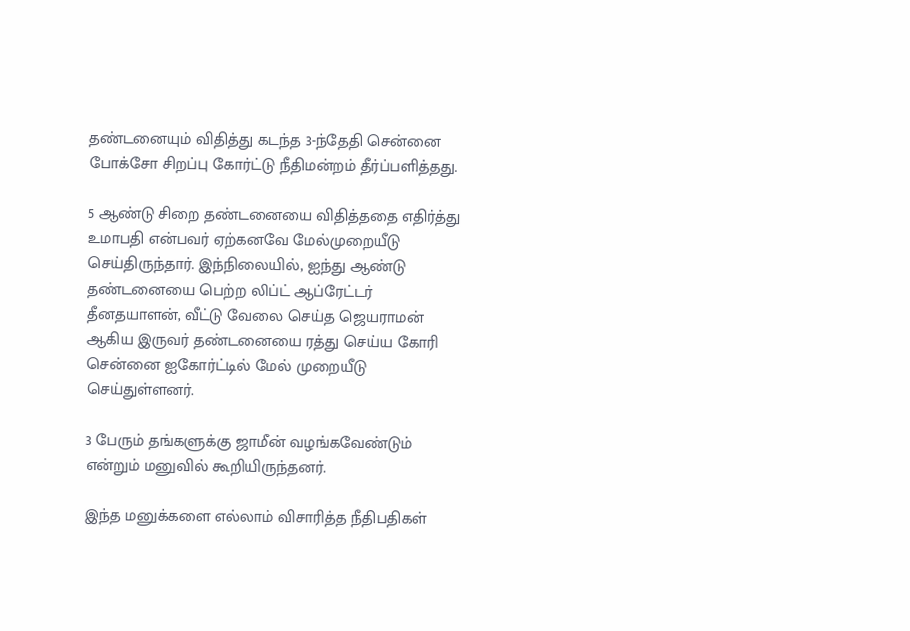தண்டனையும் விதித்து கடந்த 3-ந்தேதி சென்னை போக்சோ சிறப்பு கோர்ட்டு நீதிமன்றம் தீர்ப்பளித்தது.

5 ஆண்டு சிறை தண்டனையை விதித்ததை எதிர்த்து உமாபதி என்பவர் ஏற்கனவே மேல்முறையீடு செய்திருந்தார். இந்நிலையில், ஐந்து ஆண்டு தண்டனையை பெற்ற லிப்ட் ஆப்ரேட்டர் தீனதயாளன், வீட்டு வேலை செய்த ஜெயராமன் ஆகிய இருவர் தண்டனையை ரத்து செய்ய கோரி சென்னை ஐகோர்ட்டில் மேல் முறையீடு செய்துள்ளனர்.

3 பேரும் தங்களுக்கு ஜாமீன் வழங்கவேண்டும் என்றும் மனுவில் கூறியிருந்தனர்.

இந்த மனுக்களை எல்லாம் விசாரித்த நீதிபதிகள்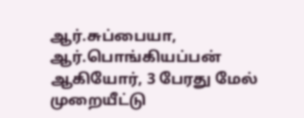ஆர்.சுப்பையா, ஆர்.பொங்கியப்பன் ஆகியோர், 3 பேரது மேல் முறையீட்டு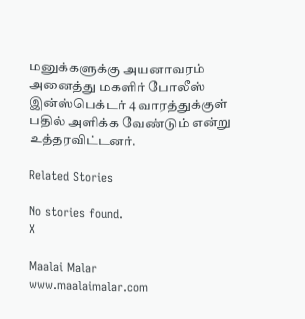மனுக்களுக்கு அயனாவரம் அனைத்து மகளிர் போலீஸ் இன்ஸ்பெக்டர் 4 வாரத்துக்குள் பதில் அளிக்க வேண்டும் என்று உத்தரவிட்டனர்.

Related Stories

No stories found.
X

Maalai Malar
www.maalaimalar.com